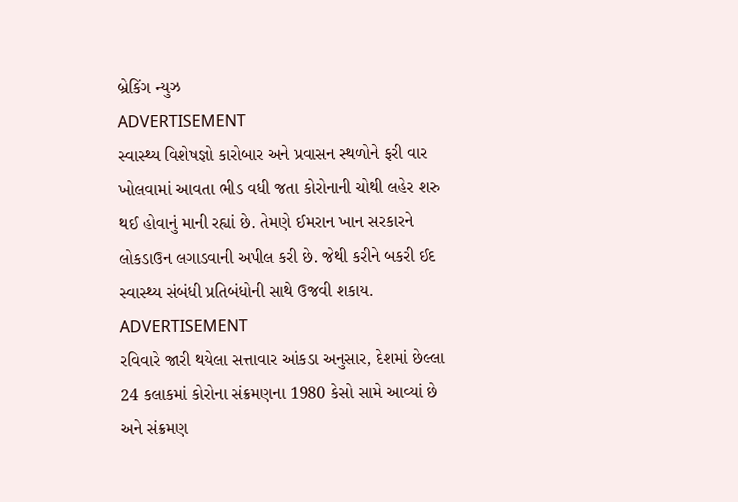બ્રેકિંગ ન્યુઝ
ADVERTISEMENT
સ્વાસ્થ્ય વિશેષજ્ઞો કારોબાર અને પ્રવાસન સ્થળોને ફરી વાર ખોલવામાં આવતા ભીડ વધી જતા કોરોનાની ચોથી લહેર શરુ થઈ હોવાનું માની રહ્યાં છે. તેમણે ઈમરાન ખાન સરકારને લોકડાઉન લગાડવાની અપીલ કરી છે. જેથી કરીને બકરી ઈદ સ્વાસ્થ્ય સંબંધી પ્રતિબંધોની સાથે ઉજવી શકાય.
ADVERTISEMENT
રવિવારે જારી થયેલા સત્તાવાર આંકડા અનુસાર, દેશમાં છેલ્લા 24 કલાકમાં કોરોના સંક્રમણના 1980 કેસો સામે આવ્યાં છે અને સંક્રમણ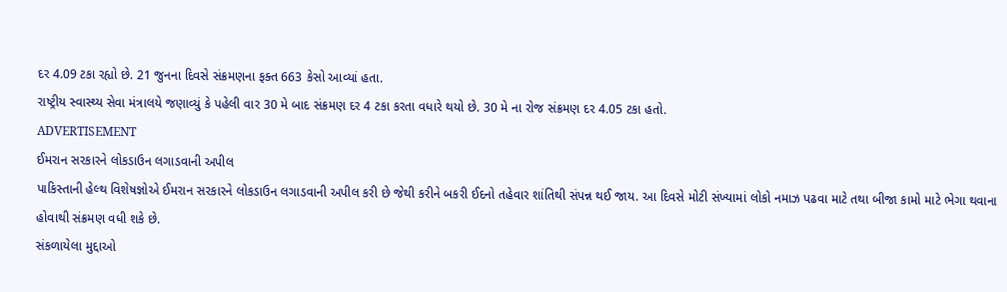દર 4.09 ટકા રહ્યો છે. 21 જુનના દિવસે સંક્રમણના ફક્ત 663 કેસો આવ્યાં હતા.
રાષ્ટ્રીય સ્વાસ્થ્ય સેવા મંત્રાલયે જણાવ્યું કે પહેલી વાર 30 મે બાદ સંક્રમણ દર 4 ટકા કરતા વધારે થયો છે. 30 મે ના રોજ સંક્રમણ દર 4.05 ટકા હતો.
ADVERTISEMENT
ઈમરાન સરકારને લોકડાઉન લગાડવાની અપીલ
પાકિસ્તાની હેલ્થ વિશેષજ્ઞોએ ઈમરાન સરકારને લોકડાઉન લગાડવાની અપીલ કરી છે જેથી કરીને બકરી ઈદનો તહેવાર શાંતિથી સંપન્ન થઈ જાય. આ દિવસે મોટી સંખ્યામાં લોકો નમાઝ પઢવા માટે તથા બીજા કામો માટે ભેગા થવાના હોવાથી સંક્રમણ વધી શકે છે.
સંકળાયેલા મુદ્દાઓ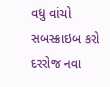વધુ વાંચો
સબસ્ક્રાઇબ કરો
દરરોજ નવા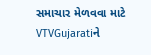સમાચાર મેળવવા માટે VTVGujaratiને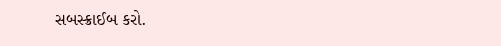સબસ્ક્રાઈબ કરો.